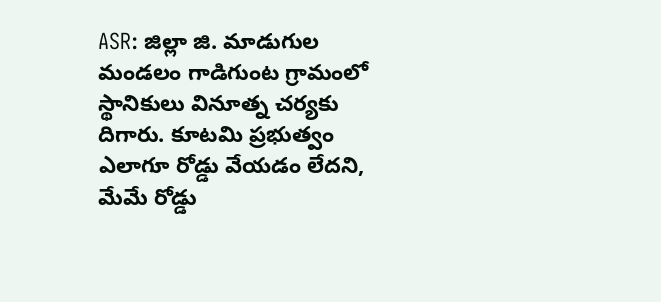ASR: జిల్లా జి. మాడుగుల మండలం గాడిగుంట గ్రామంలో స్థానికులు వినూత్న చర్యకు దిగారు. కూటమి ప్రభుత్వం ఎలాగూ రోడ్డు వేయడం లేదని, మేమే రోడ్డు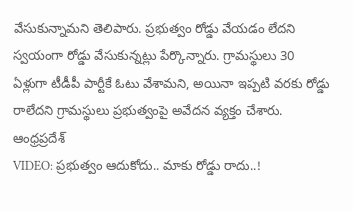వేసుకున్నామని తెలిపారు. ప్రభుత్వం రోడ్డు వేయడం లేదని స్వయంగా రోడ్డు వేసుకున్నట్లు పేర్కొన్నారు. గ్రామస్థులు 30 ఏళ్లుగా టీడీపీ పార్టీకే ఓటు వేశామని, అయినా ఇప్పటి వరకు రోడ్డు రాలేదని గ్రామస్థులు ప్రభుత్వంపై అవేదన వ్యక్తం చేశారు.
ఆంధ్రప్రదేశ్
VIDEO: ప్రభుత్వం ఆదుకోదు.. మాకు రోడ్డు రాదు..!